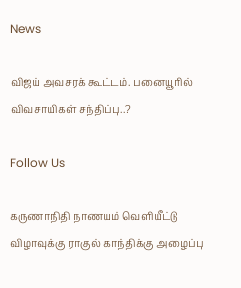News

விஜய் அவசரக் கூட்டம். பனையூரில் விவசாயிகள் சந்திப்பு..?

Follow Us

கருணாநிதி நாணயம் வெளியீட்டு விழாவுக்கு ராகுல் காந்திக்கு அழைப்பு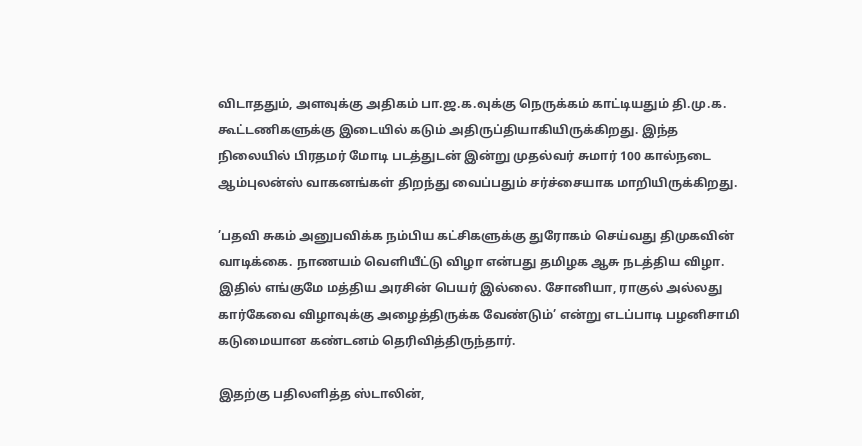விடாததும், அளவுக்கு அதிகம் பா.ஜ.க.வுக்கு நெருக்கம் காட்டியதும் தி.மு.க. கூட்டணிகளுக்கு இடையில் கடும் அதிருப்தியாகியிருக்கிறது. இந்த நிலையில் பிரதமர் மோடி படத்துடன் இன்று முதல்வர் சுமார் 100 கால்நடை ஆம்புலன்ஸ் வாகனங்கள் திறந்து வைப்பதும் சர்ச்சையாக மாறியிருக்கிறது.

’பதவி சுகம் அனுபவிக்க நம்பிய கட்சிகளுக்கு துரோகம் செய்வது திமுகவின் வாடிக்கை. நாணயம் வெளியீட்டு விழா என்பது தமிழக ஆசு நடத்திய விழா. இதில் எங்குமே மத்திய அரசின் பெயர் இல்லை. சோனியா, ராகுல் அல்லது கார்கேவை விழாவுக்கு அழைத்திருக்க வேண்டும்’ என்று எடப்பாடி பழனிசாமி கடுமையான கண்டனம் தெரிவித்திருந்தார்.

இதற்கு பதிலளித்த ஸ்டாலின்,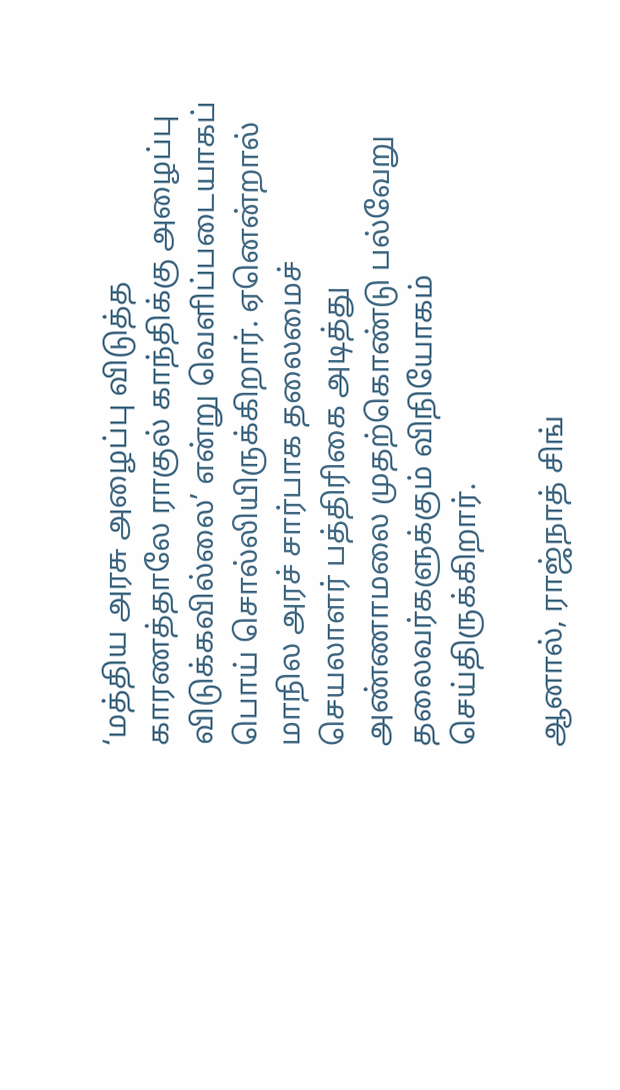‘மத்திய அரசு அழைப்பு விடுத்த காரணத்தாலே ராகுல் காந்திக்கு அழைப்பு விடுக்கவில்லை’ என்று வெளிப்படையாகப் பொய் சொல்லியிருக்கிறார். ஏனென்றால் மாநில அரச் சார்பாக தலைமைச் செயலாளர் பத்திரிகை அடித்து அண்ணாமலை முதற்கொண்டு பல்வேறு தலைவர்களுக்கும் விநியோகம் செய்திருக்கிறார்.

ஆனால், ராஜ்நாத் சிங்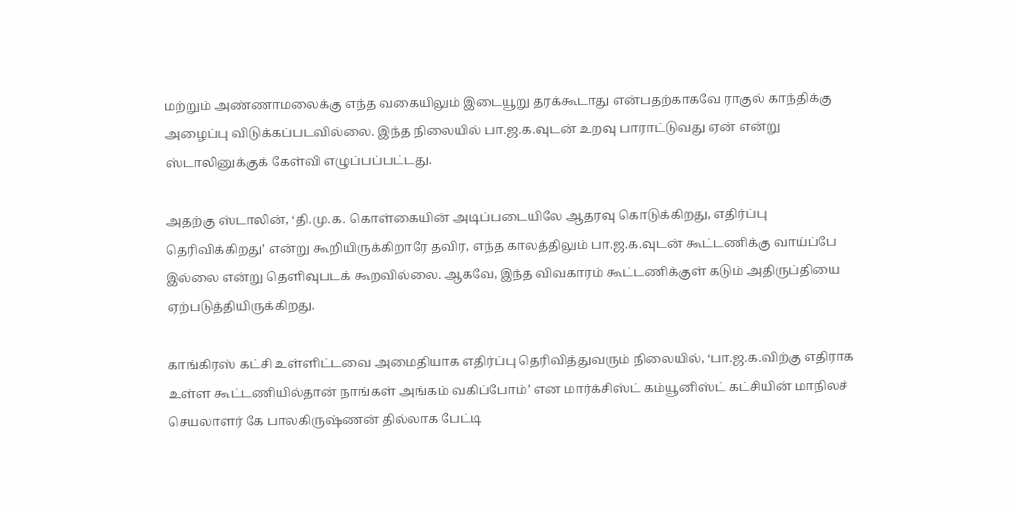மற்றும் அண்ணாமலைக்கு எந்த வகையிலும் இடையூறு தரக்கூடாது என்பதற்காகவே ராகுல் காந்திக்கு அழைப்பு விடுக்கப்படவில்லை. இந்த நிலையில் பா.ஜ.க.வுடன் உறவு பாராட்டுவது ஏன் என்று ஸ்டாலினுக்குக் கேள்வி எழுப்பப்பட்டது.

அதற்கு ஸ்டாலின், ‘தி.மு.க. கொள்கையின் அடிப்படையிலே ஆதரவு கொடுக்கிறது, எதிர்ப்பு தெரிவிக்கிறது’ என்று கூறியிருக்கிறாரே தவிர, எந்த காலத்திலும் பா.ஜ.க.வுடன் கூட்டணிக்கு வாய்ப்பே இல்லை என்று தெளிவுபடக் கூறவில்லை. ஆகவே, இந்த விவகாரம் கூட்டணிக்குள் கடும் அதிருப்தியை ஏற்படுத்தியிருக்கிறது.

காங்கிரஸ் கட்சி உள்ளிட்டவை அமைதியாக எதிர்ப்பு தெரிவித்துவரும் நிலையில், ‘பா.ஜ.க.விற்கு எதிராக உள்ள கூட்டணியில்தான் நாங்கள் அங்கம் வகிப்போம்’ என மார்க்சிஸ்ட் கம்யூனிஸ்ட் கட்சியின் மாநிலச் செயலாளர் கே பாலகிருஷ்ணன் தில்லாக பேட்டி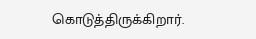கொடுத்திருக்கிறார்.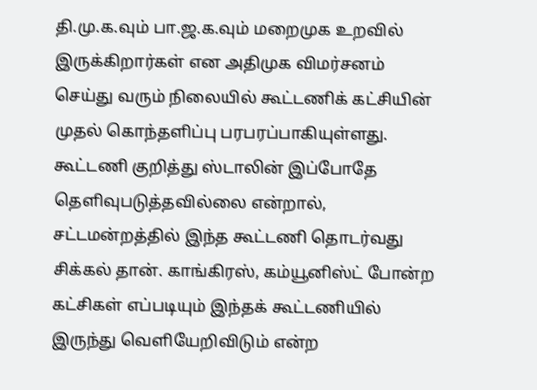தி.மு.க.வும் பா.ஜ.க.வும் மறைமுக உறவில் இருக்கிறார்கள் என அதிமுக விமர்சனம் செய்து வரும் நிலையில் கூட்டணிக் கட்சியின் முதல் கொந்தளிப்பு பரபரப்பாகியுள்ளது. கூட்டணி குறித்து ஸ்டாலின் இப்போதே தெளிவுபடுத்தவில்லை என்றால், சட்டமன்றத்தில் இந்த கூட்டணி தொடர்வது சிக்கல் தான். காங்கிரஸ், கம்யூனிஸ்ட் போன்ற கட்சிகள் எப்படியும் இந்தக் கூட்டணியில் இருந்து வெளியேறிவிடும் என்ற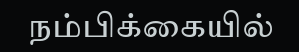நம்பிக்கையில்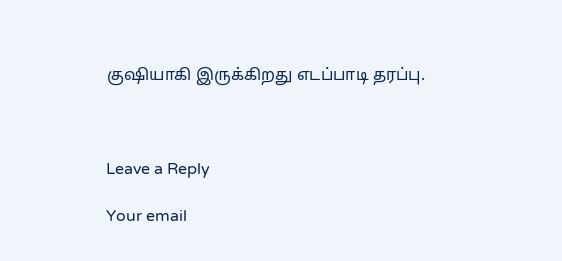குஷியாகி இருக்கிறது எடப்பாடி தரப்பு.



Leave a Reply

Your email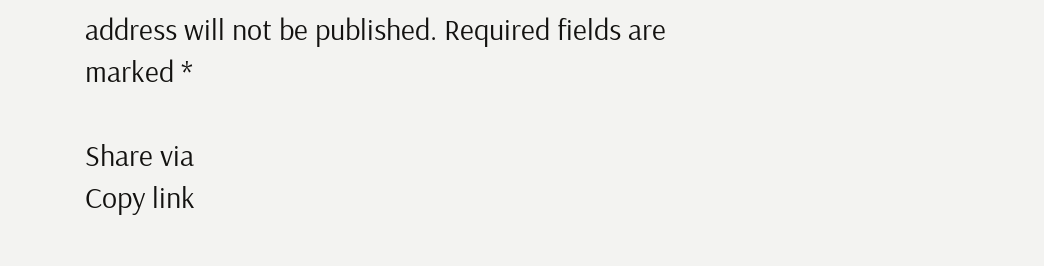address will not be published. Required fields are marked *

Share via
Copy link